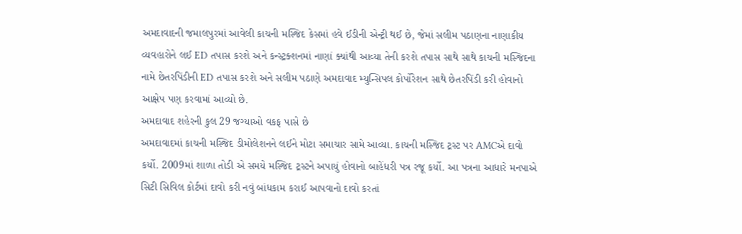અમદાવાદની જમાલપુરમાં આવેલી કાચની મસ્જિદ કેસમાં હવે ઈડીની એન્ટ્રી થઈ છે, જેમાં સલીમ પઠાણના નાણાકીય વ્યવહારોને લઈ ED તપાસ કરશે અને કન્સ્ટ્રક્શનમાં નાણાં ક્યાંથી આવ્યા તેની કરશે તપાસ સાથે સાથે કાચની મસ્જિદના નામે છેતરપિંડીની ED તપાસ કરશે અને સલીમ પઠાણે અમદાવાદ મ્યુન્સિપલ કોર્પોરેશન સાથે છેતરપિંડી કરી હોવાનો આક્ષેપ પણ કરવામાં આવ્યો છે.
અમદાવાદ શહેરની કુલ 29 જગ્યાઓ વકફ પાસે છે
અમદાવાદમાં કાચની મસ્જિદ ડીમોલેશનને લઈને મોટા સમાચાર સામે આવ્યા. કાચની મસ્જિદ ટ્રસ્ટ પર AMCએ દાવો કર્યો. 2009માં શાળા તોડી એ સમયે મસ્જિદ ટ્રસ્ટને અપાયું હોવાનો બાહેંધરી પત્ર રજૂ કર્યો. આ પત્રના આધારે મનપાએ સિટી સિવિલ કોર્ટમાં દાવો કરી નવું બાંધકામ કરાઈ આપવાનો દાવો કરતાં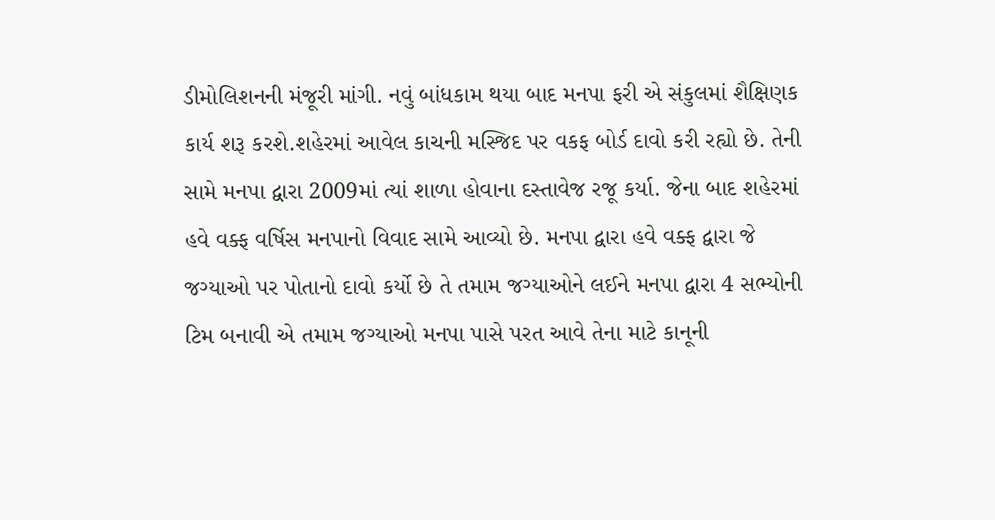ડીમોલિશનની મંજૂરી માંગી. નવું બાંધકામ થયા બાદ મનપા ફરી એ સંકુલમાં શૈક્ષિણક કાર્ય શરૂ કરશે.શહેરમાં આવેલ કાચની મસ્જિદ પર વકફ બોર્ડ દાવો કરી રહ્યો છે. તેની સામે મનપા દ્વારા 2009માં ત્યાં શાળા હોવાના દસ્તાવેજ રજૂ કર્યા. જેના બાદ શહેરમાં હવે વક્ફ વર્ષિસ મનપાનો વિવાદ સામે આવ્યો છે. મનપા દ્વારા હવે વક્ફ દ્વારા જે જગ્યાઓ પર પોતાનો દાવો કર્યો છે તે તમામ જગ્યાઓને લઈને મનપા દ્વારા 4 સભ્યોની ટિમ બનાવી એ તમામ જગ્યાઓ મનપા પાસે પરત આવે તેના માટે કાનૂની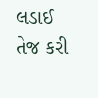લડાઈ તેજ કરી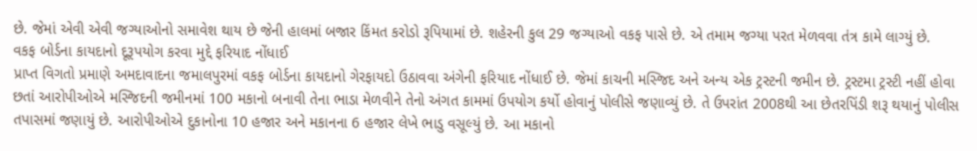છે. જેમાં એવી એવી જગ્યાઓનો સમાવેશ થાય છે જેની હાલમાં બજાર કિંમત કરોડો રૂપિયામાં છે. શહેરની કુલ 29 જગ્યાઓ વકફ પાસે છે. એ તમામ જગ્યા પરત મેળવવા તંત્ર કામે લાગ્યું છે.
વકફ બોર્ડના કાયદાનો દૂરૂપયોગ કરવા મુદ્દે ફરિયાદ નોંધાઈ
પ્રાપ્ત વિગતો પ્રમાણે અમદાવાદના જમાલપુરમાં વકફ બોર્ડના કાયદાનો ગેરફાયદો ઉઠાવવા અંગેની ફરિયાદ નોંધાઈ છે. જેમાં કાચની મસ્જિદ અને અન્ય એક ટ્રસ્ટની જમીન છે. ટ્રસ્ટમા ટ્રસ્ટી નહીં હોવા છતાં આરોપીઓએ મસ્જિદની જમીનમાં 100 મકાનો બનાવી તેના ભાડા મેળવીને તેનો અંગત કામમાં ઉપયોગ કર્યો હોવાનું પોલીસે જણાવ્યું છે. તે ઉપરાંત 2008થી આ છેતરપિંડી શરૂ થયાનું પોલીસ તપાસમાં જણાયું છે. આરોપીઓએ દુકાનોના 10 હજાર અને મકાનના 6 હજાર લેખે ભાડુ વસૂલ્યું છે. આ મકાનો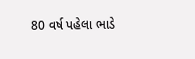80 વર્ષ પહેલા ભાડે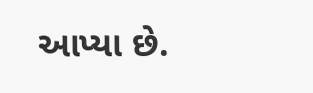આપ્યા છે.